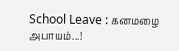School Leave : கனமழை அபாயம்...!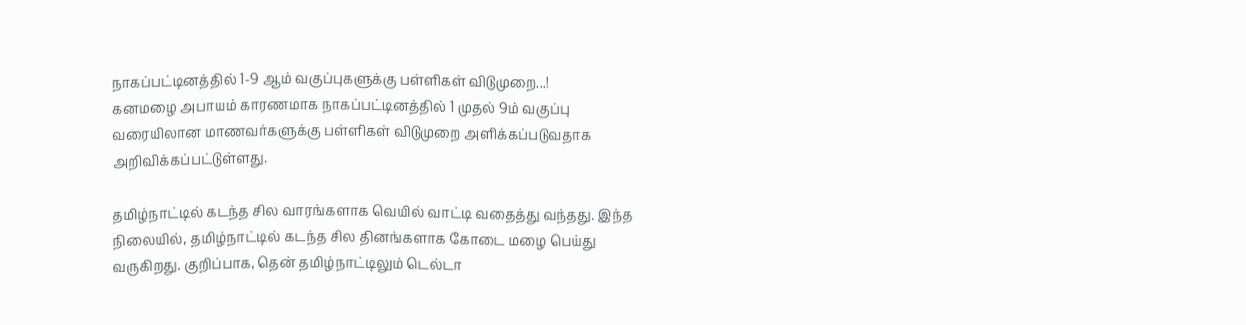நாகப்பட்டினத்தில் 1-9 ஆம் வகுப்புகளுக்கு பள்ளிகள் விடுமுறை...!
கனமழை அபாயம் காரணமாக நாகப்பட்டினத்தில் 1 முதல் 9ம் வகுப்பு வரையிலான மாணவர்களுக்கு பள்ளிகள் விடுமுறை அளிக்கப்படுவதாக அறிவிக்கப்பட்டுள்ளது.

தமிழ்நாட்டில் கடந்த சில வாரங்களாக வெயில் வாட்டி வதைத்து வந்தது. இந்த நிலையில், தமிழ்நாட்டில் கடந்த சில தினங்களாக கோடை மழை பெய்து வருகிறது. குறிப்பாக, தென் தமிழ்நாட்டிலும் டெல்டா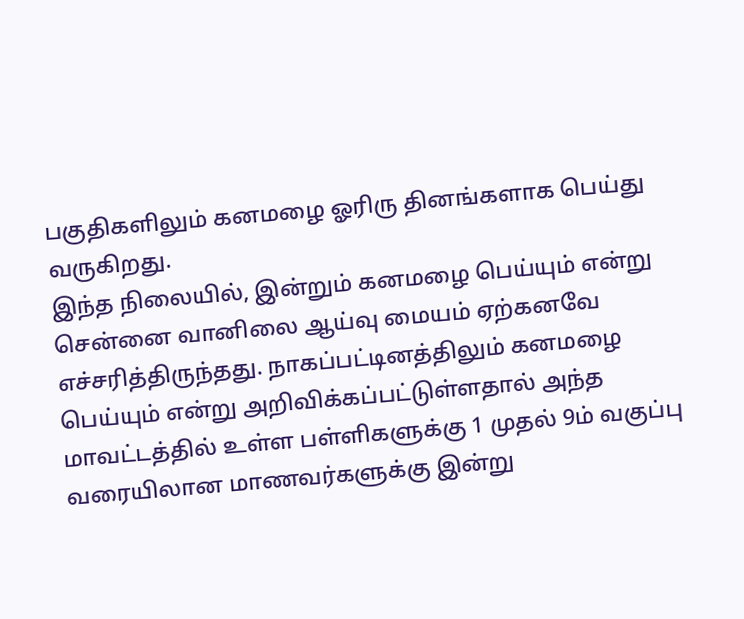பகுதிகளிலும் கனமழை ஓரிரு தினங்களாக பெய்து வருகிறது.
இந்த நிலையில், இன்றும் கனமழை பெய்யும் என்று சென்னை வானிலை ஆய்வு மையம் ஏற்கனவே எச்சரித்திருந்தது. நாகப்பட்டினத்திலும் கனமழை பெய்யும் என்று அறிவிக்கப்பட்டுள்ளதால் அந்த மாவட்டத்தில் உள்ள பள்ளிகளுக்கு 1 முதல் 9ம் வகுப்பு வரையிலான மாணவர்களுக்கு இன்று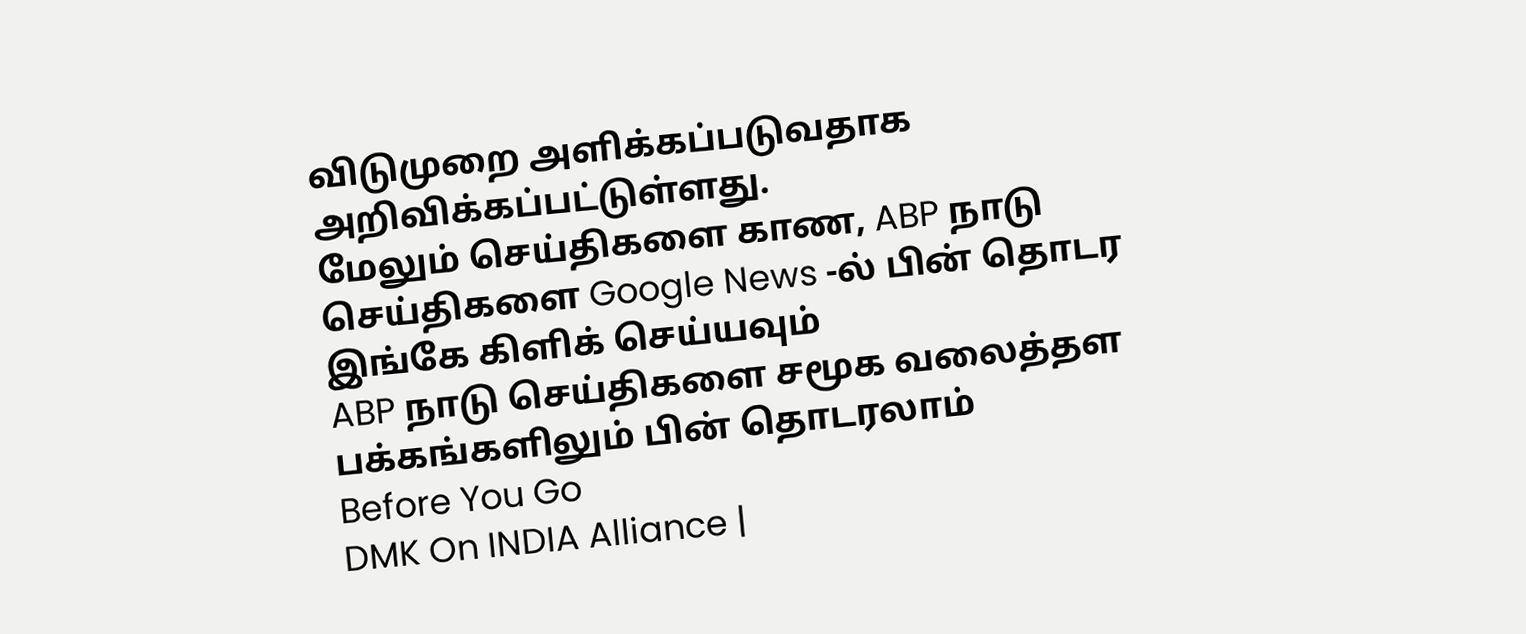விடுமுறை அளிக்கப்படுவதாக அறிவிக்கப்பட்டுள்ளது.
மேலும் செய்திகளை காண, ABP நாடு செய்திகளை Google News -ல் பின் தொடர இங்கே கிளிக் செய்யவும்
ABP நாடு செய்திகளை சமூக வலைத்தள பக்கங்களிலும் பின் தொடரலாம்
Before You Go
DMK On INDIA Alliance |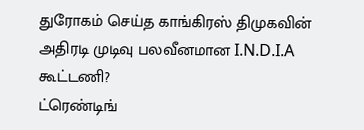துரோகம் செய்த காங்கிரஸ் திமுகவின் அதிரடி முடிவு பலவீனமான I.N.D.I.A கூட்டணி?
ட்ரெண்டிங்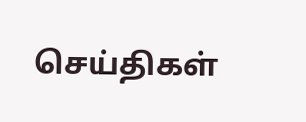செய்திகள்